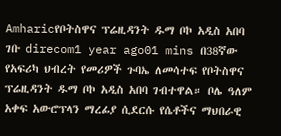Amharicየቦትስዋና ፕሬዚዳንት ዱማ ቦኮ አዲስ አበባ ገቡ direcom1 year ago01 mins በ38ኛው የአፍሪካ ህብረት የመሪዎች ጉባኤ ለመሳተፍ የቦትስዋና ፕሬዚዳንት ዱማ ቦኮ አዲስ አበባ ገብተዋል። ቦሌ ዓለም አቀፍ አውሮፕላን ማረፊያ ሲደርሱ የሴቶችና ማህበራዊ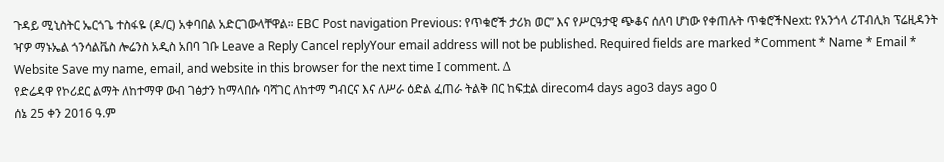ጉዳይ ሚኒስትር ኤርጎጌ ተስፋዬ (ዶ/ር) አቀባበል አድርገውላቸዋል። EBC Post navigation Previous: የጥቁሮች ታሪክ ወር” እና የሥርዓታዊ ጭቆና ሰለባ ሆነው የቀጠሉት ጥቁሮችNext: የአንጎላ ሪፐብሊክ ፕሬዚዳንት ዣዎ ማኑኤል ጎንሳልቬስ ሎሬንስ አዲስ አበባ ገቡ Leave a Reply Cancel replyYour email address will not be published. Required fields are marked *Comment * Name * Email * Website Save my name, email, and website in this browser for the next time I comment. Δ
የድሬዳዋ የኮሪደር ልማት ለከተማዋ ውብ ገፅታን ከማላበሱ ባሻገር ለከተማ ግብርና እና ለሥራ ዕድል ፈጠራ ትልቅ በር ከፍቷል direcom4 days ago3 days ago 0
ሰኔ 25 ቀን 2016 ዓ.ም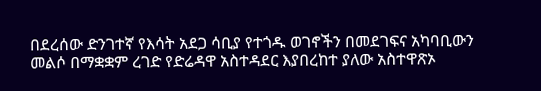በደረሰው ድንገተኛ የእሳት አደጋ ሳቢያ የተጎዱ ወገኖችን በመደገፍና አካባቢውን መልሶ በማቋቋም ረገድ የድሬዳዋ አስተዳደር እያበረከተ ያለው አስተዋጽኦ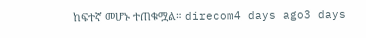ከፍተኛ መሆኑ ተጠቁሟል። direcom4 days ago3 days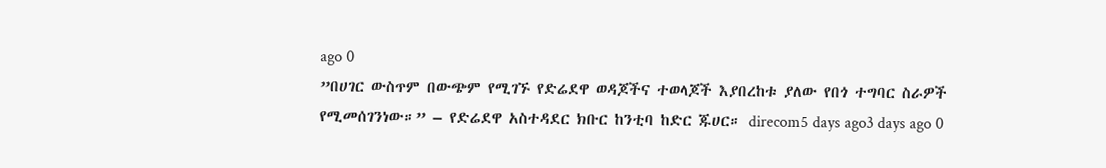ago 0
”በሀገር ውስጥም በውጭም የሚገኙ የድሬደዋ ወዳጆችና ተወላጆች እያበረከቱ ያለው የበጎ ተግባር ስራዎች የሚመሰገንነው።” – የድሬደዋ አስተዳደር ክቡር ከንቲባ ከድር ጁሀር። direcom5 days ago3 days ago 0